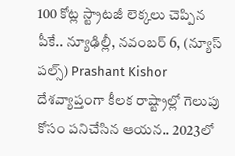100 కోట్ల స్ట్రాటజీ లెక్కలు చెప్పిన పీకే.. న్యూఢిల్లీ, నవంబర్ 6, (న్యూస్ పల్స్) Prashant Kishor దేశవ్యాప్తంగా కీలక రాష్ట్రాల్లో గెలుపు కోసం పనిచేసిన ఆయన.. 2023లో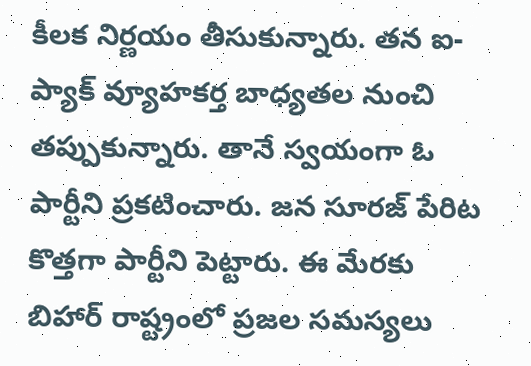కీలక నిర్ణయం తీసుకున్నారు. తన ఐ-ప్యాక్ వ్యూహకర్త బాధ్యతల నుంచి తప్పుకున్నారు. తానే స్వయంగా ఓ పార్టీని ప్రకటించారు. జన సూరజ్ పేరిట కొత్తగా పార్టీని పెట్టారు. ఈ మేరకు బిహార్ రాష్ట్రంలో ప్రజల సమస్యలు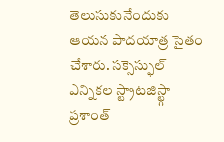తెలుసుకునేందుకు ఆయన పాదయాత్ర సైతం చేశారు. సక్సెస్ఫుల్ ఎన్నికల స్ట్రాటజిస్ట్గా ప్రశాంత్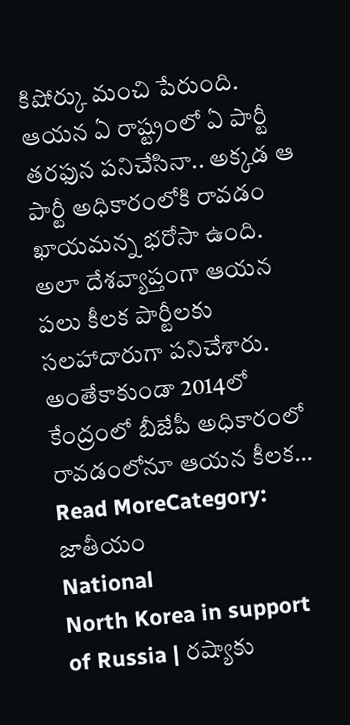కిషోర్కు మంచి పేరుంది. ఆయన ఏ రాష్ట్రంలో ఏ పార్టీ తరఫున పనిచేసినా.. అక్కడ ఆ పార్టీ అధికారంలోకి రావడం ఖాయమన్న భరోసా ఉంది. అలా దేశవ్యాప్తంగా ఆయన పలు కీలక పార్టీలకు సలహాదారుగా పనిచేశారు. అంతేకాకుండా 2014లో కేంద్రంలో బీజేపీ అధికారంలో రావడంలోనూ ఆయన కీలక…
Read MoreCategory: జాతీయం
National
North Korea in support of Russia | రష్యాకు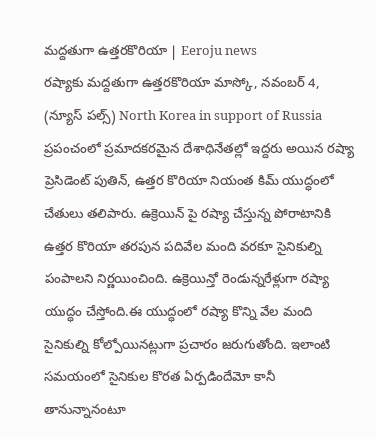మద్దతుగా ఉత్తరకొరియా | Eeroju news
రష్యాకు మద్దతుగా ఉత్తరకొరియా మాస్కో, నవంబర్ 4, (న్యూస్ పల్స్) North Korea in support of Russia ప్రపంచంలో ప్రమాదకరమైన దేశాధినేతల్లో ఇద్దరు అయిన రష్యా ప్రెసిడెంట్ పుతిన్, ఉత్తర కొరియా నియంత కిమ్ యుద్ధంలో చేతులు తలిపారు. ఉక్రెయిన్ పై రష్యా చేస్తున్న పోరాటానికి ఉత్తర కొరియా తరపున పదివేల మంది వరకూ సైనికుల్ని పంపాలని నిర్ణయించింది. ఉక్రెయిన్తో రెండున్నరేళ్లుగా రష్యా యుద్ధం చేస్తోంది.ఈ యుద్ధంలో రష్యా కొన్ని వేల మంది సైనికుల్ని కోల్పోయినట్లుగా ప్రచారం జరుగుతోంది. ఇలాంటి సమయంలో సైనికుల కొరత ఏర్పడిందేమో కానీ తానున్నానంటూ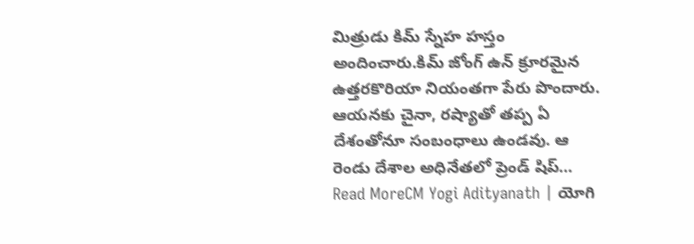మిత్రుడు కిమ్ స్నేహ హస్తం అందించారు.కిమ్ జోంగ్ ఉన్ క్రూరమైన ఉత్తరకొరియా నియంతగా పేరు పొందారు. ఆయనకు చైనా, రష్యాతో తప్ప ఏ దేశంతోనూ సంబంధాలు ఉండవు. ఆ రెండు దేశాల అధినేతలో ప్రెండ్ షిప్…
Read MoreCM Yogi Adityanath | యోగి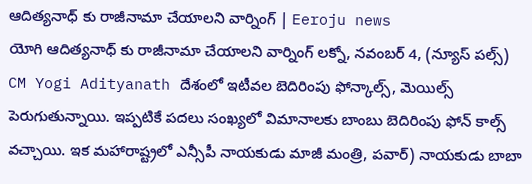ఆదిత్యనాధ్ కు రాజీనామా చేయాలని వార్నింగ్ | Eeroju news
యోగి ఆదిత్యనాధ్ కు రాజీనామా చేయాలని వార్నింగ్ లక్నో, నవంబర్ 4, (న్యూస్ పల్స్) CM Yogi Adityanath దేశంలో ఇటీవల బెదిరింపు ఫోన్కాల్స్, మెయిల్స్ పెరుగుతున్నాయి. ఇప్పటికే పదలు సంఖ్యలో విమానాలకు బాంబు బెదిరింపు ఫోన్ కాల్స్ వచ్చాయి. ఇక మహారాష్ట్రలో ఎన్సీపీ నాయకుడు మాజీ మంత్రి, పవార్) నాయకుడు బాబా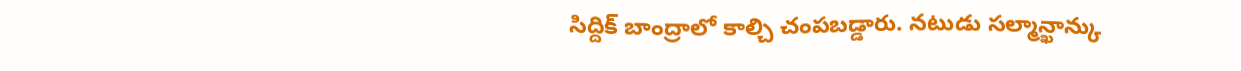సిద్దిక్ బాంద్రాలో కాల్చి చంపబడ్డారు. నటుడు సల్మాన్ఖాన్కు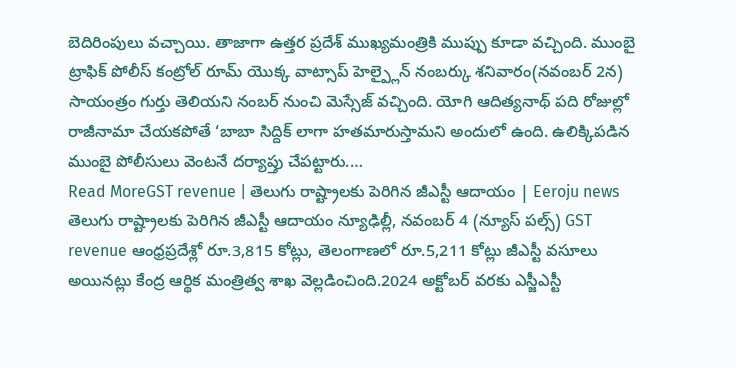బెదిరింపులు వచ్చాయి. తాజాగా ఉత్తర ప్రదేశ్ ముఖ్యమంత్రికి ముప్పు కూడా వచ్చింది. ముంబై ట్రాఫిక్ పోలీస్ కంట్రోల్ రూమ్ యొక్క వాట్సాప్ హెల్ప్లైన్ నంబర్కు శనివారం(నవంబర్ 2న) సాయంత్రం గుర్తు తెలియని నంబర్ నుంచి మెస్సేజ్ వచ్చింది. యోగి ఆదిత్యనాథ్ పది రోజుల్లో రాజీనామా చేయకపోతే ‘బాబా సిద్దిక్ లాగా హతమారుస్తామని అందులో ఉంది. ఉలిక్కిపడిన ముంబై పోలీసులు వెంటనే దర్యాప్తు చేపట్టారు.…
Read MoreGST revenue | తెలుగు రాష్ట్రాలకు పెరిగిన జీఎస్టీ ఆదాయం | Eeroju news
తెలుగు రాష్ట్రాలకు పెరిగిన జీఎస్టీ ఆదాయం న్యూఢిల్లీ, నవంబర్ 4 (న్యూస్ పల్స్) GST revenue ఆంధ్రప్రదేశ్లో రూ.3,815 కోట్లు, తెలంగాణలో రూ.5,211 కోట్లు జీఎస్టీ వసూలు అయినట్లు కేంద్ర ఆర్థిక మంత్రిత్వ శాఖ వెల్లడించింది.2024 అక్టోబర్ వరకు ఎస్జీఎస్టీ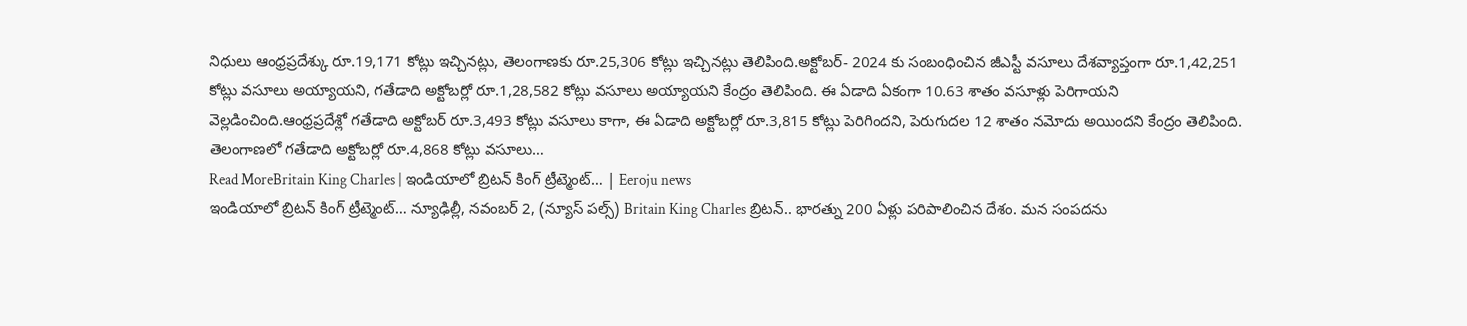నిధులు ఆంధ్రప్రదేశ్కు రూ.19,171 కోట్లు ఇచ్చినట్లు, తెలంగాణకు రూ.25,306 కోట్లు ఇచ్చినట్లు తెలిపింది.అక్టోబర్- 2024 కు సంబంధించిన జీఎస్టీ వసూలు దేశవ్యాప్తంగా రూ.1,42,251 కోట్లు వసూలు అయ్యాయని, గతేడాది అక్టోబర్లో రూ.1,28,582 కోట్లు వసూలు అయ్యాయని కేంద్రం తెలిపింది. ఈ ఏడాది ఏకంగా 10.63 శాతం వసూళ్లు పెరిగాయని వెల్లడించింది.ఆంధ్రప్రదేశ్లో గతేడాది అక్టోబర్ రూ.3,493 కోట్లు వసూలు కాగా, ఈ ఏడాది అక్టోబర్లో రూ.3,815 కోట్లు పెరిగిందని, పెరుగుదల 12 శాతం నమోదు అయిందని కేంద్రం తెలిపింది. తెలంగాణలో గతేడాది అక్టోబర్లో రూ.4,868 కోట్లు వసూలు…
Read MoreBritain King Charles | ఇండియాలో బ్రిటన్ కింగ్ ట్రీట్మెంట్… | Eeroju news
ఇండియాలో బ్రిటన్ కింగ్ ట్రీట్మెంట్… న్యూఢిల్లీ, నవంబర్ 2, (న్యూస్ పల్స్) Britain King Charles బ్రిటన్.. భారత్ను 200 ఏళ్లు పరిపాలించిన దేశం. మన సంపదను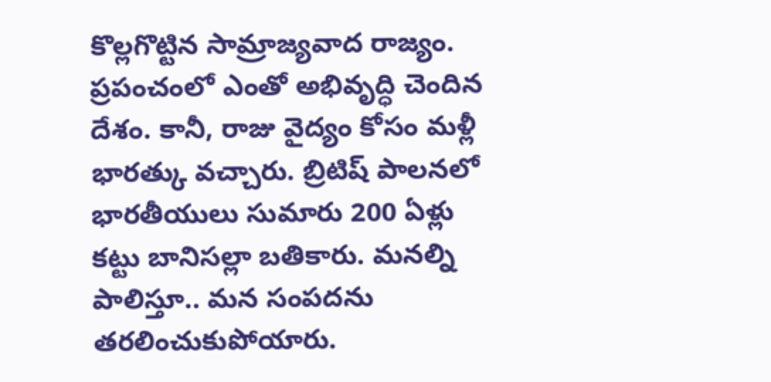కొల్లగొట్టిన సామ్రాజ్యవాద రాజ్యం. ప్రపంచంలో ఎంతో అభివృద్ధి చెందిన దేశం. కానీ, రాజు వైద్యం కోసం మళ్లీ భారత్కు వచ్చారు. బ్రిటిష్ పాలనలో భారతీయులు సుమారు 200 ఏళ్లు కట్టు బానిసల్లా బతికారు. మనల్ని పాలిస్తూ.. మన సంపదను తరలించుకుపోయారు.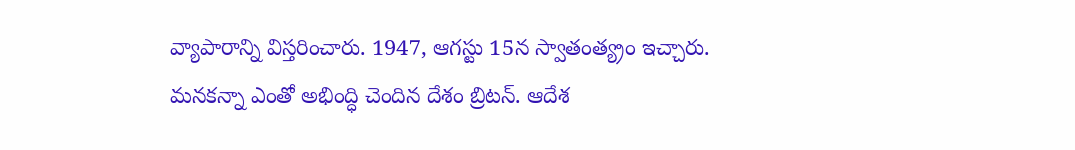వ్యాపారాన్ని విస్తరించారు. 1947, ఆగస్టు 15న స్వాతంత్య్రం ఇచ్చారు. మనకన్నా ఎంతో అభింద్ధి చెందిన దేశం బ్రిటన్. ఆదేశ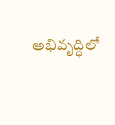అభివృద్ధిలో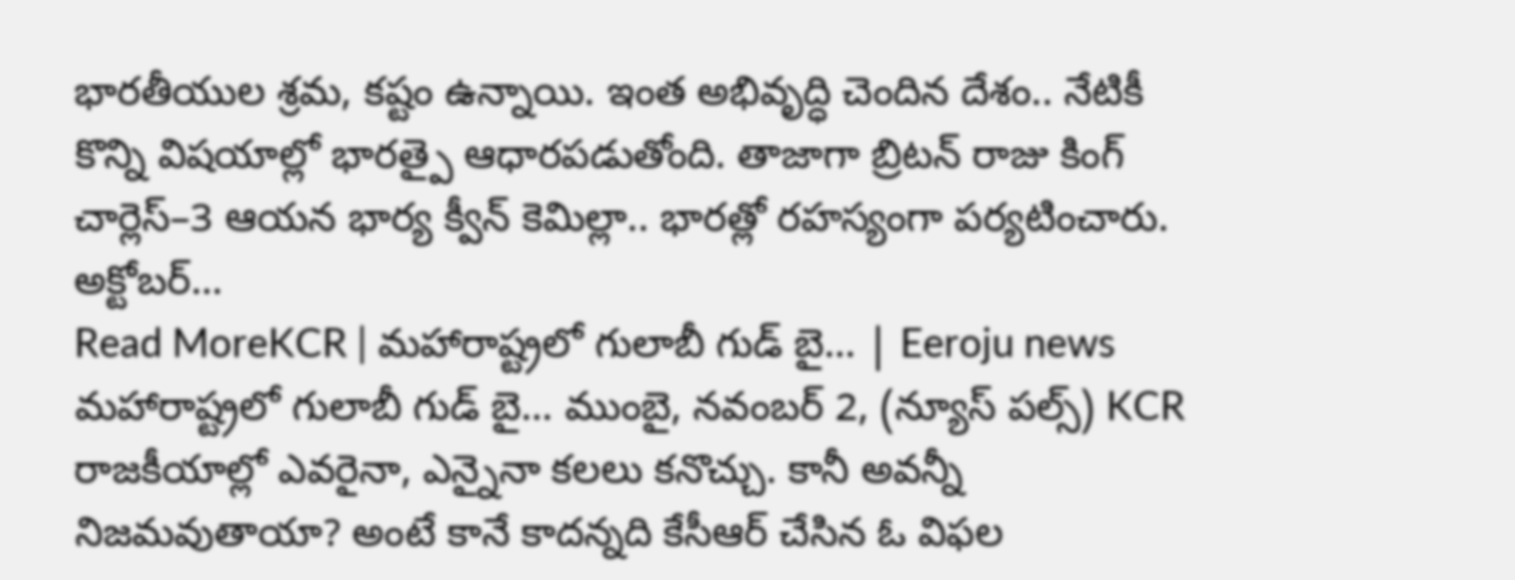భారతీయుల శ్రమ, కష్టం ఉన్నాయి. ఇంత అభివృద్ధి చెందిన దేశం.. నేటికీ కొన్ని విషయాల్లో భారత్పై ఆధారపడుతోంది. తాజాగా బ్రిటన్ రాజు కింగ్ చార్లెస్–3 ఆయన భార్య క్వీన్ కెమిల్లా.. భారత్లో రహస్యంగా పర్యటించారు. అక్టోబర్…
Read MoreKCR | మహారాష్ట్రలో గులాబీ గుడ్ బై… | Eeroju news
మహారాష్ట్రలో గులాబీ గుడ్ బై… ముంబై, నవంబర్ 2, (న్యూస్ పల్స్) KCR రాజకీయాల్లో ఎవరైనా, ఎన్నైనా కలలు కనొచ్చు. కానీ అవన్నీ నిజమవుతాయా? అంటే కానే కాదన్నది కేసీఆర్ చేసిన ఓ విఫల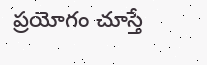ప్రయోగం చూస్తే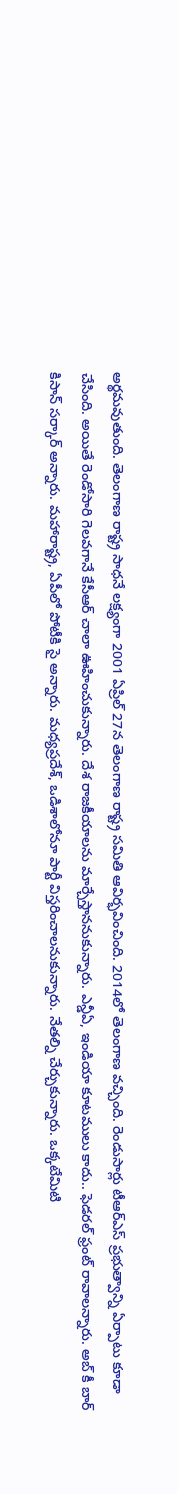అర్థమవుతుంది. తెలంగాణ రాష్ట్ర సాధనే లక్ష్యంగా 2001 ఏప్రిల్ 27న తెలంగాణ రాష్ట్ర సమితి ఆవిర్భవించింది. 2014లో తెలంగాణ వచ్చింది. రెండుసార్లు టీఆర్ఎస్ ప్రభుత్వాన్ని ఏర్పాటు కూడా చేసింది. అయితే రెండోసారి గెలవగానే కేసీఆర్ చాలా ఊహించుకున్నారు. దేశ రాజకీయాలను మార్చేస్తాననుకున్నారు. ఎన్డీఏ, ఇండియా కూటములు కాదు.. ఫెడరల్ ఫ్రంట్ రావాలన్నారు. అబ్ కీ బార్ కిసాన్ సర్కార్ అన్నారు. మహారాష్ట్ర, ఏపీలో పోటీకి సై అన్నారు. మధ్యప్రదేశ్, ఒడిశాలోనూ పార్టీ విస్తరించాలనుకున్నారు. నేతల్ని చేర్చుకున్నారు. ఒక్కటేమిటి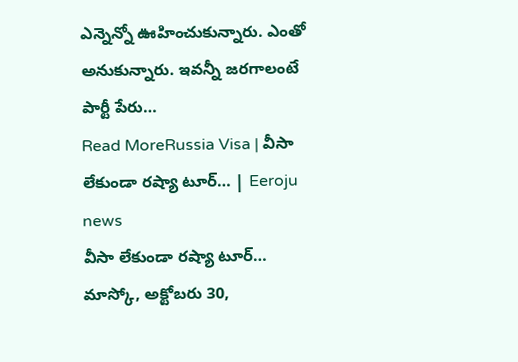ఎన్నెన్నో ఊహించుకున్నారు. ఎంతో అనుకున్నారు. ఇవన్నీ జరగాలంటే పార్టీ పేరు…
Read MoreRussia Visa | వీసా లేకుండా రష్యా టూర్… | Eeroju news
వీసా లేకుండా రష్యా టూర్… మాస్కో, అక్టోబరు 30,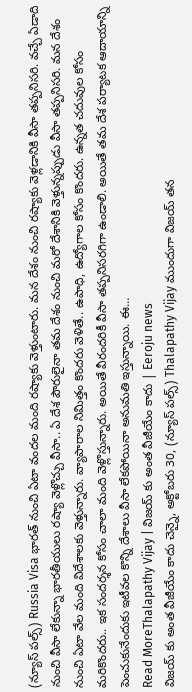(న్యూస్ పల్స్) Russia Visa భారత్ నుంచి ఏటా వందల మంది రష్యాకు వెళ్తుంటారు. మన దేశం నుంచి రష్యాకు వెళ్లడానికి వీసా తప్పనిసరి. వచ్చే ఏడాది నుంచి వీసా లేకున్నా భారతీయులు రష్యా వెళ్లొచ్చు వీసా.. ఏ దేశ పౌరులైనా తమ దేశం నుంచి మరో దేశానికి వెళ్తున్నప్పుడు వీసా తప్పనిసరి. మన దేశం నుంచి ఏటా వేల మంది విదేశాలకు వెళ్తున్నారు. వ్యాపారాల నిమిత్తం కొందరు వెళితే.. ఉపాధి, ఉద్యోగాల కోసం కొందరు. ఉన్నత చదువుల కోసం మరికొందరు.. ఇక సందర్శన కోసం చాలా మంది వెళ్లొస్తున్నారు. అయితే వీరందరికీ వీసా తప్పనిసరగిగా ఉండాలి. అయితే తమ దేశ పర్యాటక ఆదాయాన్ని పెంచుకునేందుకు ఇటీవల కొన్ని దేశాలు వీసా లేకపోయినా అనుమతి ఇస్తున్నాయి. ఈ…
Read MoreThalapathy Vijay | విజయ్ కు అంత వీజీయేం కాదు | Eeroju news
విజయ్ కు అంత వీజీయేం కాదు చెన్నై, అక్టోబరు 30, (న్యూస్ పల్స్) Thalapathy Vijay ముందుగా విజయ్ తన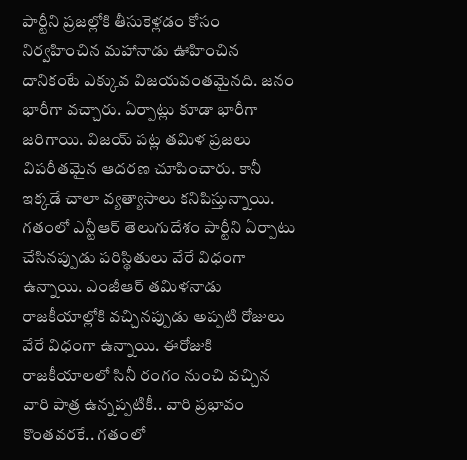పార్టీని ప్రజల్లోకి తీసుకెళ్లడం కోసం నిర్వహించిన మహానాడు ఊహించిన దానికంటే ఎక్కువ విజయవంతమైనది. జనం భారీగా వచ్చారు. ఏర్పాట్లు కూడా భారీగా జరిగాయి. విజయ్ పట్ల తమిళ ప్రజలు విపరీతమైన ఆదరణ చూపించారు. కానీ ఇక్కడే చాలా వ్యత్యాసాలు కనిపిస్తున్నాయి. గతంలో ఎన్టీఆర్ తెలుగుదేశం పార్టీని ఏర్పాటు చేసినప్పుడు పరిస్థితులు వేరే విధంగా ఉన్నాయి. ఎంజీఆర్ తమిళనాడు రాజకీయాల్లోకి వచ్చినప్పుడు అప్పటి రోజులు వేరే విధంగా ఉన్నాయి. ఈరోజుకి రాజకీయాలలో సినీ రంగం నుంచి వచ్చిన వారి పాత్ర ఉన్నప్పటికీ.. వారి ప్రభావం కొంతవరకే.. గతంలో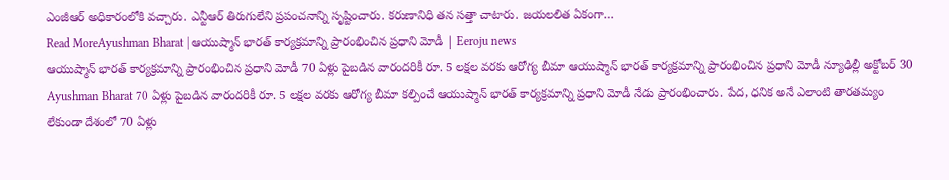ఎంజీఆర్ అధికారంలోకి వచ్చారు. ఎన్టీఆర్ తిరుగులేని ప్రపంచనాన్ని సృష్టించారు. కరుణానిధి తన సత్తా చాటారు. జయలలిత ఏకంగా…
Read MoreAyushman Bharat | ఆయుష్మాన్ భారత్ కార్యక్రమాన్ని ప్రారంభించిన ప్రధాని మోడీ | Eeroju news
ఆయుష్మాన్ భారత్ కార్యక్రమాన్ని ప్రారంభించిన ప్రధాని మోడీ 70 ఏళ్లు పైబడిన వారందరికీ రూ. 5 లక్షల వరకు ఆరోగ్య బీమా ఆయుష్మాన్ భారత్ కార్యక్రమాన్ని ప్రారంభించిన ప్రధాని మోడీ న్యూఢిల్లీ అక్టోబర్ 30 Ayushman Bharat 70 ఏళ్లు పైబడిన వారందరికీ రూ. 5 లక్షల వరకు ఆరోగ్య బీమా కల్పించే ఆయుష్మాన్ భారత్ కార్యక్రమాన్ని ప్రధాని మోడీ నేడు ప్రారంభించారు. పేద, ధనిక అనే ఎలాంటి తారతమ్యం లేకుండా దేశంలో 70 ఏళ్లు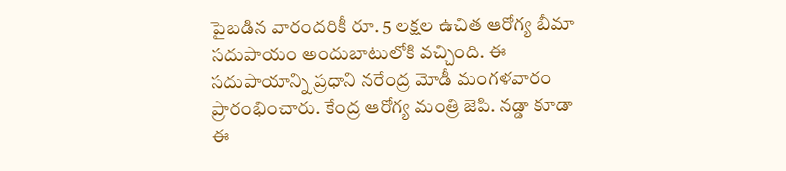పైబడిన వారందరికీ రూ. 5 లక్షల ఉచిత ఆరోగ్య బీమా సదుపాయం అందుబాటులోకి వచ్చింది. ఈ సదుపాయాన్ని ప్రధాని నరేంద్ర మోడీ మంగళవారం ప్రారంభించారు. కేంద్ర ఆరోగ్య మంత్రి జెపి. నడ్డా కూడా ఈ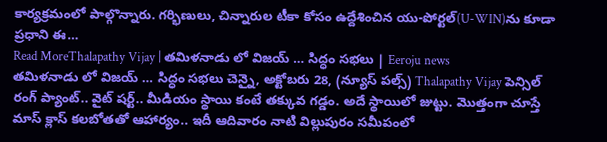కార్యక్రమంలో పాల్గొన్నారు. గర్భిణులు, చిన్నారుల టీకా కోసం ఉద్దేశించిన యు-పోర్టల్(U-WIN)ను కూడా ప్రధాని ఈ…
Read MoreThalapathy Vijay | తమిళనాడు లో విజయ్ … సిద్ధం సభలు | Eeroju news
తమిళనాడు లో విజయ్ … సిద్ధం సభలు చెన్నై, అక్టోబరు 28, (న్యూస్ పల్స్) Thalapathy Vijay పెన్సిల్ రంగ్ ప్యాంట్.. వైట్ షర్ట్.. మీడియం స్థాయి కంటే తక్కువ గడ్డం. అదే స్థాయిలో జుట్టు. మొత్తంగా చూస్తే మాస్ క్లాస్ కలబోతతో ఆహార్యం.. ఇదీ ఆదివారం నాటి విల్లుపురం సమీపంలో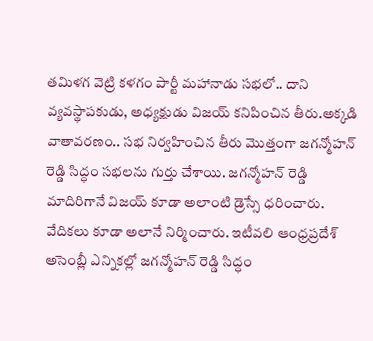తమిళగ వెట్రి కళగం పార్టీ మహానాడు సభలో.. దాని వ్యవస్థాపకుడు, అధ్యక్షుడు విజయ్ కనిపించిన తీరు.అక్కడి వాతావరణం.. సభ నిర్వహించిన తీరు మొత్తంగా జగన్మోహన్ రెడ్డి సిద్ధం సభలను గుర్తు చేశాయి. జగన్మోహన్ రెడ్డి మాదిరిగానే విజయ్ కూడా అలాంటి డ్రెస్సే ధరించారు. వేదికలు కూడా అలానే నిర్మించారు. ఇటీవలి ఆంధ్రప్రదేశ్ అసెంబ్లీ ఎన్నికల్లో జగన్మోహన్ రెడ్డి సిద్ధం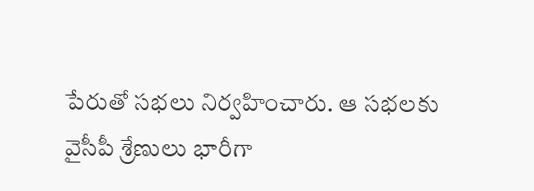పేరుతో సభలు నిర్వహించారు. ఆ సభలకు వైసీపీ శ్రేణులు భారీగా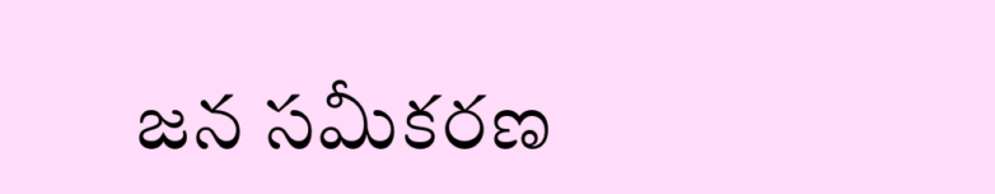జన సమీకరణ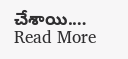చేశాయి.…
Read More